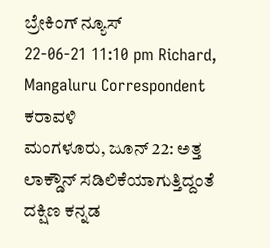ಬ್ರೇಕಿಂಗ್ ನ್ಯೂಸ್
22-06-21 11:10 pm Richard, Mangaluru Correspondent ಕರಾವಳಿ
ಮಂಗಳೂರು, ಜೂನ್ 22: ಅತ್ತ ಲಾಕ್ಡೌನ್ ಸಡಿಲಿಕೆಯಾಗುತ್ತಿದ್ದಂತೆ ದಕ್ಷಿಣ ಕನ್ನಡ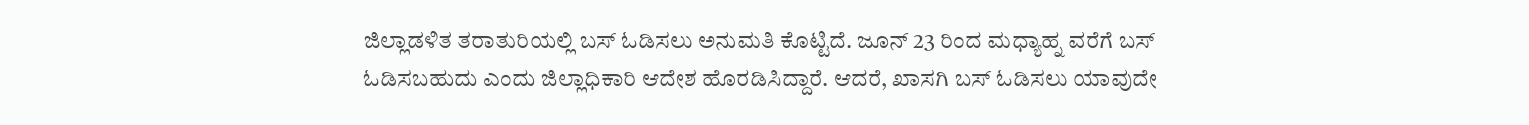ಜಿಲ್ಲಾಡಳಿತ ತರಾತುರಿಯಲ್ಲಿ ಬಸ್ ಓಡಿಸಲು ಅನುಮತಿ ಕೊಟ್ಟಿದೆ. ಜೂನ್ 23 ರಿಂದ ಮಧ್ಯಾಹ್ನ ವರೆಗೆ ಬಸ್ ಓಡಿಸಬಹುದು ಎಂದು ಜಿಲ್ಲಾಧಿಕಾರಿ ಆದೇಶ ಹೊರಡಿಸಿದ್ದಾರೆ. ಆದರೆ, ಖಾಸಗಿ ಬಸ್ ಓಡಿಸಲು ಯಾವುದೇ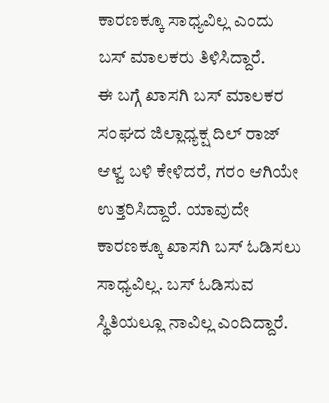ಕಾರಣಕ್ಕೂ ಸಾಧ್ಯವಿಲ್ಲ ಎಂದು ಬಸ್ ಮಾಲಕರು ತಿಳಿಸಿದ್ದಾರೆ.
ಈ ಬಗ್ಗೆ ಖಾಸಗಿ ಬಸ್ ಮಾಲಕರ ಸಂಘದ ಜಿಲ್ಲಾಧ್ಯಕ್ಷ ದಿಲ್ ರಾಜ್ ಆಳ್ವ ಬಳಿ ಕೇಳಿದರೆ, ಗರಂ ಆಗಿಯೇ ಉತ್ತರಿಸಿದ್ದಾರೆ. ಯಾವುದೇ ಕಾರಣಕ್ಕೂ ಖಾಸಗಿ ಬಸ್ ಓಡಿಸಲು ಸಾಧ್ಯವಿಲ್ಲ. ಬಸ್ ಓಡಿಸುವ ಸ್ಥಿತಿಯಲ್ಲೂ ನಾವಿಲ್ಲ ಎಂದಿದ್ದಾರೆ.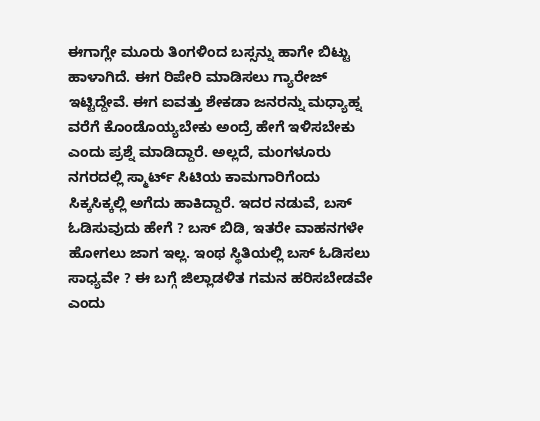ಈಗಾಗ್ಲೇ ಮೂರು ತಿಂಗಳಿಂದ ಬಸ್ಸನ್ನು ಹಾಗೇ ಬಿಟ್ಟು ಹಾಳಾಗಿದೆ. ಈಗ ರಿಪೇರಿ ಮಾಡಿಸಲು ಗ್ಯಾರೇಜ್ ಇಟ್ಟಿದ್ದೇವೆ. ಈಗ ಐವತ್ತು ಶೇಕಡಾ ಜನರನ್ನು ಮಧ್ಯಾಹ್ನ ವರೆಗೆ ಕೊಂಡೊಯ್ಯಬೇಕು ಅಂದ್ರೆ ಹೇಗೆ ಇಳಿಸಬೇಕು ಎಂದು ಪ್ರಶ್ನೆ ಮಾಡಿದ್ದಾರೆ. ಅಲ್ಲದೆ, ಮಂಗಳೂರು ನಗರದಲ್ಲಿ ಸ್ಮಾರ್ಟ್ ಸಿಟಿಯ ಕಾಮಗಾರಿಗೆಂದು ಸಿಕ್ಕಸಿಕ್ಕಲ್ಲಿ ಅಗೆದು ಹಾಕಿದ್ದಾರೆ. ಇದರ ನಡುವೆ, ಬಸ್ ಓಡಿಸುವುದು ಹೇಗೆ ? ಬಸ್ ಬಿಡಿ, ಇತರೇ ವಾಹನಗಳೇ ಹೋಗಲು ಜಾಗ ಇಲ್ಲ. ಇಂಥ ಸ್ಥಿತಿಯಲ್ಲಿ ಬಸ್ ಓಡಿಸಲು ಸಾಧ್ಯವೇ ? ಈ ಬಗ್ಗೆ ಜಿಲ್ಲಾಡಳಿತ ಗಮನ ಹರಿಸಬೇಡವೇ ಎಂದು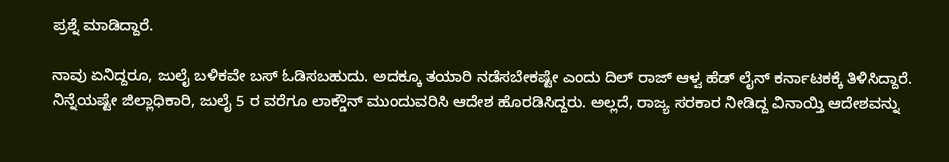ಪ್ರಶ್ನೆ ಮಾಡಿದ್ದಾರೆ.

ನಾವು ಏನಿದ್ದರೂ, ಜುಲೈ ಬಳಿಕವೇ ಬಸ್ ಓಡಿಸಬಹುದು. ಅದಕ್ಕೂ ತಯಾರಿ ನಡೆಸಬೇಕಷ್ಟೇ ಎಂದು ದಿಲ್ ರಾಜ್ ಆಳ್ವ ಹೆಡ್ ಲೈನ್ ಕರ್ನಾಟಕಕ್ಕೆ ತಿಳಿಸಿದ್ದಾರೆ.
ನಿನ್ನೆಯಷ್ಟೇ ಜಿಲ್ಲಾಧಿಕಾರಿ, ಜುಲೈ 5 ರ ವರೆಗೂ ಲಾಕ್ಡೌನ್ ಮುಂದುವರಿಸಿ ಆದೇಶ ಹೊರಡಿಸಿದ್ದರು. ಅಲ್ಲದೆ, ರಾಜ್ಯ ಸರಕಾರ ನೀಡಿದ್ದ ವಿನಾಯ್ತಿ ಆದೇಶವನ್ನು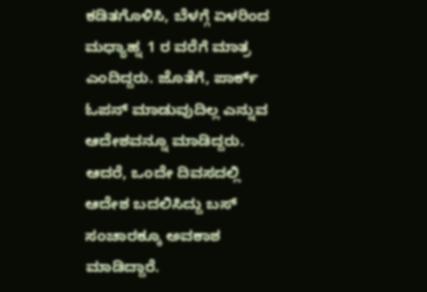ಕಡಿತಗೊಳಿಸಿ, ಬೆಳಗ್ಗೆ ಏಳರಿಂದ ಮಧ್ಯಾಹ್ನ 1 ರ ವರೆಗೆ ಮಾತ್ರ ಎಂದಿದ್ದರು. ಜೊತೆಗೆ, ಪಾರ್ಕ್ ಓಪನ್ ಮಾಡುವುದಿಲ್ಲ ಎನ್ನುವ ಆದೇಶವನ್ನೂ ಮಾಡಿದ್ದರು. ಆದರೆ, ಒಂದೇ ದಿವಸದಲ್ಲಿ ಆದೇಶ ಬದಲಿಸಿದ್ದು ಬಸ್ ಸಂಚಾರಕ್ಕೂ ಅವಕಾಶ ಮಾಡಿದ್ದಾರೆ.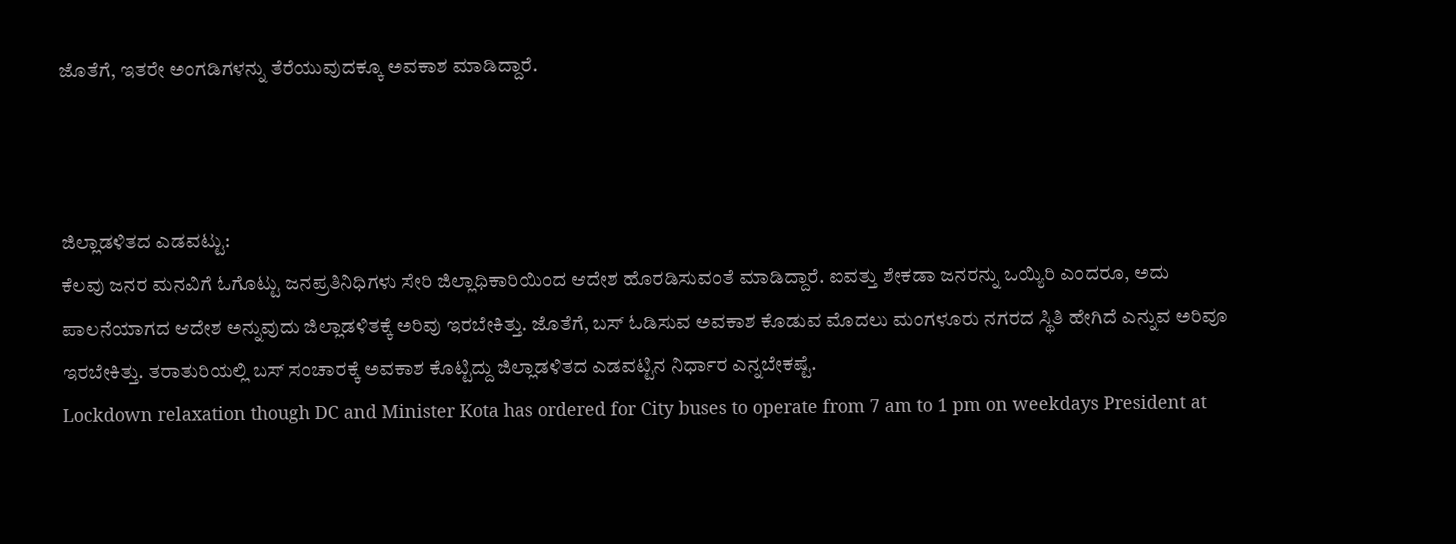ಜೊತೆಗೆ, ಇತರೇ ಅಂಗಡಿಗಳನ್ನು ತೆರೆಯುವುದಕ್ಕೂ ಅವಕಾಶ ಮಾಡಿದ್ದಾರೆ.



ಜಿಲ್ಲಾಡಳಿತದ ಎಡವಟ್ಟು:
ಕೆಲವು ಜನರ ಮನವಿಗೆ ಓಗೊಟ್ಟು ಜನಪ್ರತಿನಿಧಿಗಳು ಸೇರಿ ಜಿಲ್ಲಾಧಿಕಾರಿಯಿಂದ ಆದೇಶ ಹೊರಡಿಸುವಂತೆ ಮಾಡಿದ್ದಾರೆ. ಐವತ್ತು ಶೇಕಡಾ ಜನರನ್ನು ಒಯ್ಯಿರಿ ಎಂದರೂ, ಅದು ಪಾಲನೆಯಾಗದ ಆದೇಶ ಅನ್ನುವುದು ಜಿಲ್ಲಾಡಳಿತಕ್ಕೆ ಅರಿವು ಇರಬೇಕಿತ್ತು. ಜೊತೆಗೆ, ಬಸ್ ಓಡಿಸುವ ಅವಕಾಶ ಕೊಡುವ ಮೊದಲು ಮಂಗಳೂರು ನಗರದ ಸ್ಥಿತಿ ಹೇಗಿದೆ ಎನ್ನುವ ಅರಿವೂ ಇರಬೇಕಿತ್ತು. ತರಾತುರಿಯಲ್ಲಿ ಬಸ್ ಸಂಚಾರಕ್ಕೆ ಅವಕಾಶ ಕೊಟ್ಟಿದ್ದು ಜಿಲ್ಲಾಡಳಿತದ ಎಡವಟ್ಟಿನ ನಿರ್ಧಾರ ಎನ್ನಬೇಕಷ್ಟೆ.
Lockdown relaxation though DC and Minister Kota has ordered for City buses to operate from 7 am to 1 pm on weekdays President at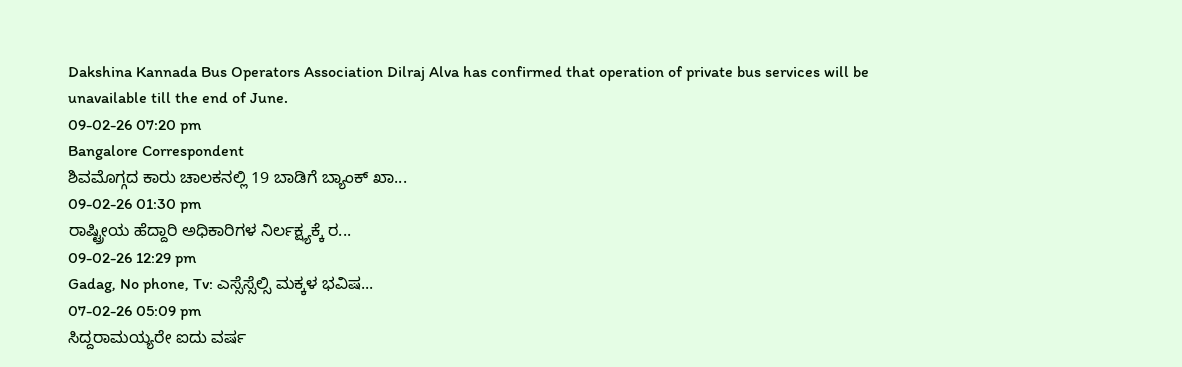Dakshina Kannada Bus Operators Association Dilraj Alva has confirmed that operation of private bus services will be unavailable till the end of June.
09-02-26 07:20 pm
Bangalore Correspondent
ಶಿವಮೊಗ್ಗದ ಕಾರು ಚಾಲಕನಲ್ಲಿ 19 ಬಾಡಿಗೆ ಬ್ಯಾಂಕ್ ಖಾ...
09-02-26 01:30 pm
ರಾಷ್ಟ್ರೀಯ ಹೆದ್ದಾರಿ ಅಧಿಕಾರಿಗಳ ನಿರ್ಲಕ್ಷ್ಯಕ್ಕೆ ರ...
09-02-26 12:29 pm
Gadag, No phone, Tv: ಎಸ್ಸೆಸ್ಸೆಲ್ಸಿ ಮಕ್ಕಳ ಭವಿಷ...
07-02-26 05:09 pm
ಸಿದ್ದರಾಮಯ್ಯರೇ ಐದು ವರ್ಷ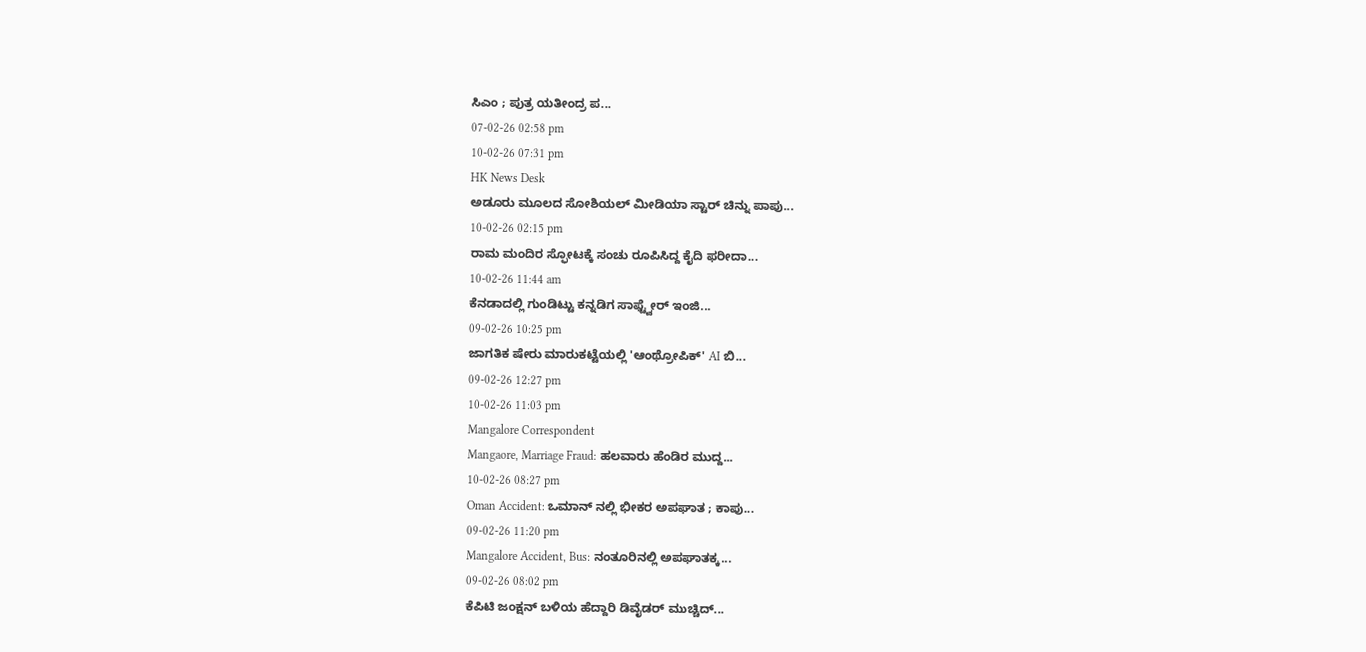ಸಿಎಂ ; ಪುತ್ರ ಯತೀಂದ್ರ ಪ...
07-02-26 02:58 pm
10-02-26 07:31 pm
HK News Desk
ಅಡೂರು ಮೂಲದ ಸೋಶಿಯಲ್ ಮೀಡಿಯಾ ಸ್ಟಾರ್ ಚಿನ್ನು ಪಾಪು...
10-02-26 02:15 pm
ರಾಮ ಮಂದಿರ ಸ್ಫೋಟಕ್ಕೆ ಸಂಚು ರೂಪಿಸಿದ್ದ ಕೈದಿ ಫರೀದಾ...
10-02-26 11:44 am
ಕೆನಡಾದಲ್ಲಿ ಗುಂಡಿಟ್ಟು ಕನ್ನಡಿಗ ಸಾಫ್ಟ್ವೇರ್ ಇಂಜಿ...
09-02-26 10:25 pm
ಜಾಗತಿಕ ಷೇರು ಮಾರುಕಟ್ಟೆಯಲ್ಲಿ 'ಆಂಥ್ರೋಪಿಕ್' AI ಬಿ...
09-02-26 12:27 pm
10-02-26 11:03 pm
Mangalore Correspondent
Mangaore, Marriage Fraud: ಹಲವಾರು ಹೆಂಡಿರ ಮುದ್ದ...
10-02-26 08:27 pm
Oman Accident: ಒಮಾನ್ ನಲ್ಲಿ ಭೀಕರ ಅಪಘಾತ ; ಕಾಪು...
09-02-26 11:20 pm
Mangalore Accident, Bus: ನಂತೂರಿನಲ್ಲಿ ಅಪಘಾತಕ್ಕ...
09-02-26 08:02 pm
ಕೆಪಿಟಿ ಜಂಕ್ಷನ್ ಬಳಿಯ ಹೆದ್ದಾರಿ ಡಿವೈಡರ್ ಮುಚ್ಚಿದ್...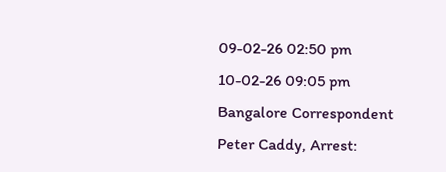09-02-26 02:50 pm
10-02-26 09:05 pm
Bangalore Correspondent
Peter Caddy, Arrest: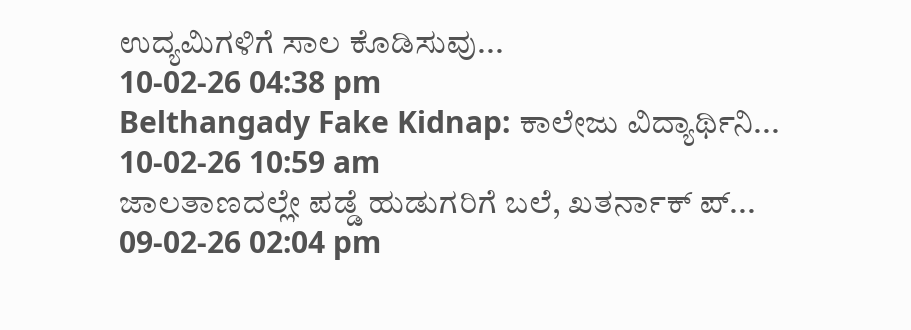ಉದ್ಯಮಿಗಳಿಗೆ ಸಾಲ ಕೊಡಿಸುವು...
10-02-26 04:38 pm
Belthangady Fake Kidnap: ಕಾಲೇಜು ವಿದ್ಯಾರ್ಥಿನಿ...
10-02-26 10:59 am
ಜಾಲತಾಣದಲ್ಲೇ ಪಡ್ಡೆ ಹುಡುಗರಿಗೆ ಬಲೆ, ಖತರ್ನಾಕ್ ಪ್...
09-02-26 02:04 pm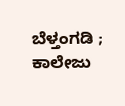ಬೆಳ್ತಂಗಡಿ ; ಕಾಲೇಜು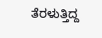ತೆರಳುತ್ತಿದ್ದ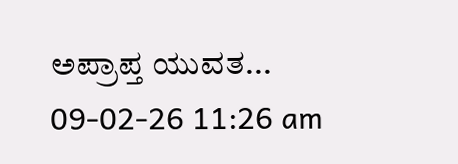ಅಪ್ರಾಪ್ತ ಯುವತ...
09-02-26 11:26 am